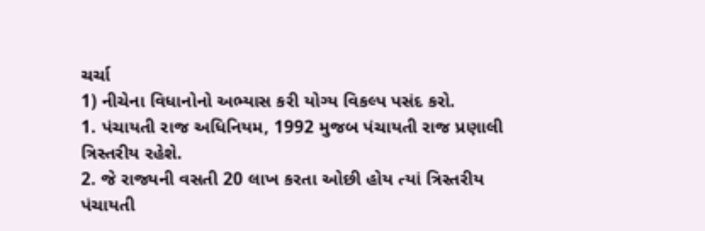ચર્ચા
1) નીચેના વિધાનોનો અભ્યાસ કરી યોગ્ય વિકલ્પ પસંદ કરો.
1. પંચાયતી રાજ અધિનિયમ, 1992 મુજબ પંચાયતી રાજ પ્રણાલી ત્રિસ્તરીય રહેશે.
2. જે રાજ્યની વસતી 20 લાખ કરતા ઓછી હોય ત્યાં ત્રિસ્તરીય પંચાયતી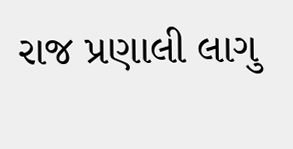રાજ પ્રણાલી લાગુ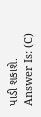પાડી શકાશે.
Answer Is: (C)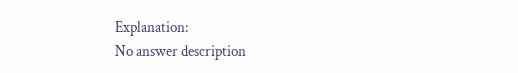Explanation:
No answer description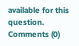available for this question.
Comments (0)